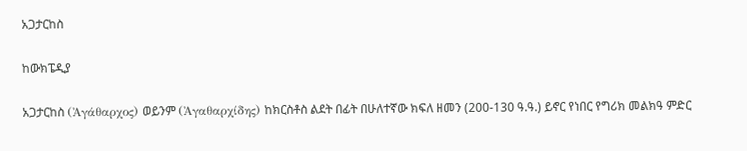አጋታርከስ

ከውክፔዲያ

አጋታርከስ (Ἀγάθαρχος) ወይንም (Ἀγαθαρχίδης) ከክርስቶስ ልደት በፊት በሁለተኛው ክፍለ ዘመን (200-130 ዓ.ዓ.) ይኖር የነበር የግሪክ መልክዓ ምድር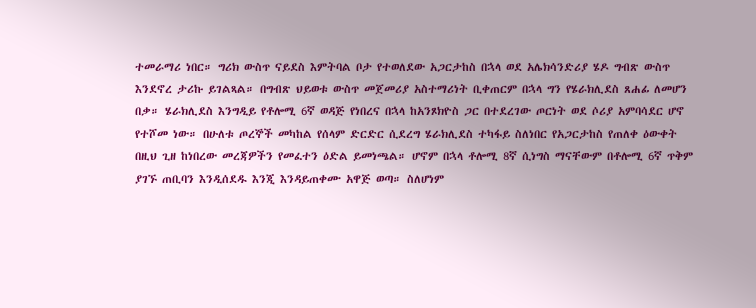ተመራማሪ ነበር። ግሪክ ውስጥ ናይደስ እምትባል ቦታ የተወለደው አጋርታከስ በኋላ ወደ አሌክሳንድሪያ ሄዶ ግብጽ ውስጥ እንደኖረ ታሪኩ ይገልጻል። በግብጽ ህይወቱ ውስጥ መጀመሪያ አስተማሪነት ቢቀጠርም በኋላ ግን የሄራክሊደስ ጸሐፊ ለመሆን በቃ። ሄራክሊደስ እንግዲይ የቶሎሚ 6ኛ ወዳጅ የነበረና በኋላ ከአንጾክዮስ ጋር በተደረገው ጦርነት ወደ ሶሪያ አምባሳደር ሆኖ የተሾመ ነው። በሁለቱ ጦረኞች መካከል የሰላም ድርድር ሲደረግ ሄራክሊደስ ተካፋይ ስለነበር የአጋርታከስ የጠለቀ ዕውቀት በዚህ ጊዘ ከነበረው መረጃዎችን የመፈተን ዕድል ይመነጫል። ሆኖም በኋላ ቶሎሚ 8ኛ ሲነግስ ማናቸውም በቶሎሚ 6ኛ ጥቅም ያገኙ ጠቢባን እንዲሰደዱ እንጂ እንዳይጠቀሙ አዋጅ ወጣ። ስለሆነም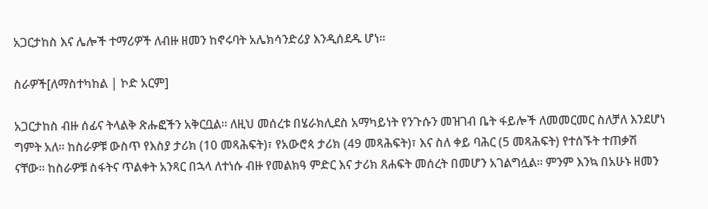አጋርታከስ እና ሌሎች ተማሪዎች ለብዙ ዘመን ከኖሩባት አሌክሳንድሪያ እንዲሰደዱ ሆነ።

ስራዎች[ለማስተካከል | ኮድ አርም]

አጋርታከስ ብዙ ሰፊና ትላልቅ ጽሑፎችን አቅርቧል። ለዚህ መሰረቱ በሄራክሊደስ አማካይነት የንጉሱን መዝገብ ቤት ፋይሎች ለመመርመር ስለቻለ እንደሆነ ግምት አለ። ከስራዎቹ ውስጥ የእስያ ታሪክ (10 መጻሕፍት)፣ የአውሮጳ ታሪክ (49 መጻሕፍት)፣ እና ስለ ቀይ ባሕር (5 መጻሕፍት) የተሰኙት ተጠቃሽ ናቸው። ከስራዎቹ ስፋትና ጥልቀት አንጻር በኋላ ለተነሱ ብዙ የመልክዓ ምድር እና ታሪክ ጸሐፍት መሰረት በመሆን አገልግሏል። ምንም እንኳ በአሁኑ ዘመን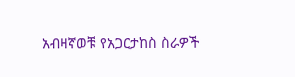አብዛኛወቹ የአጋርታከስ ስራዎች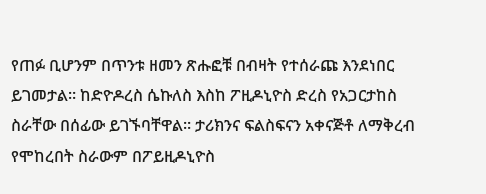የጠፉ ቢሆንም በጥንቱ ዘመን ጽሑፎቹ በብዛት የተሰራጩ እንደነበር ይገመታል። ከድዮዶረስ ሴኩለስ እስከ ፖዚዶኒዮስ ድረስ የአጋርታከስ ስራቸው በሰፊው ይገኙባቸዋል። ታሪክንና ፍልስፍናን አቀናጅቶ ለማቅረብ የሞከረበት ስራውም በፖይዚዶኒዮስ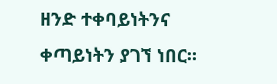ዘንድ ተቀባይነትንና ቀጣይነትን ያገኘ ነበር።